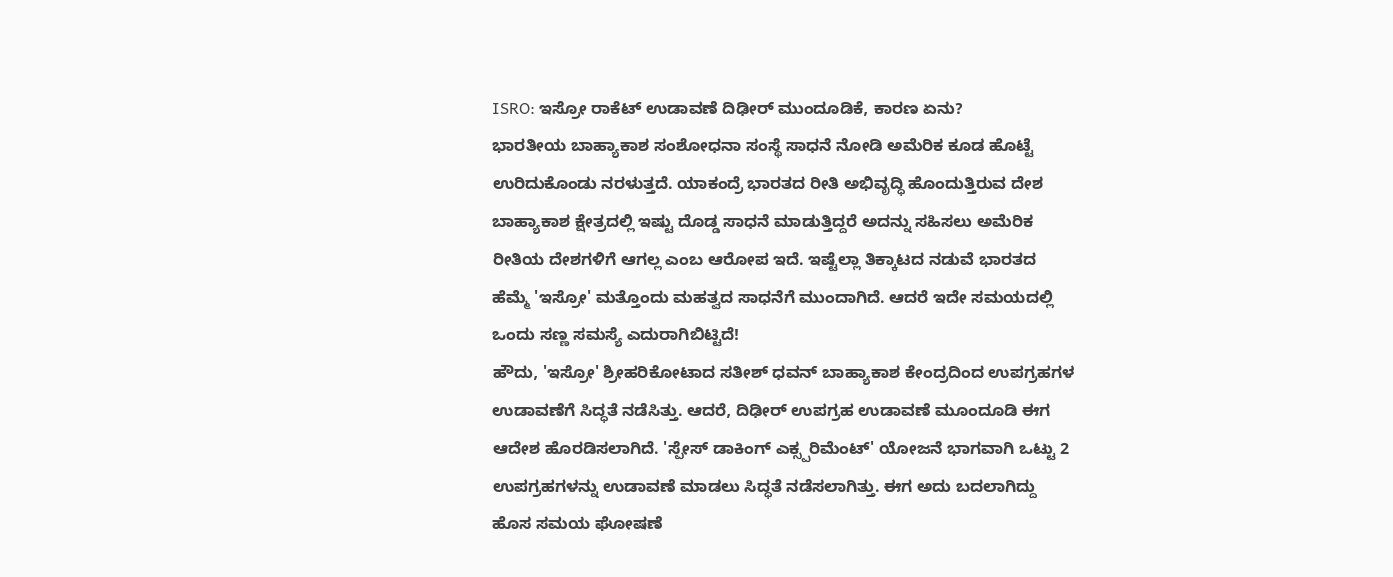ISRO: ಇಸ್ರೋ ರಾಕೆಟ್ ಉಡಾವಣೆ ದಿಢೀರ್ ಮುಂದೂಡಿಕೆ, ಕಾರಣ ಏನು?
ಭಾರತೀಯ ಬಾಹ್ಯಾಕಾಶ ಸಂಶೋಧನಾ ಸಂಸ್ಥೆ ಸಾಧನೆ ನೋಡಿ ಅಮೆರಿಕ ಕೂಡ ಹೊಟ್ಟೆ ಉರಿದುಕೊಂಡು ನರಳುತ್ತದೆ. ಯಾಕಂದ್ರೆ ಭಾರತದ ರೀತಿ ಅಭಿವೃದ್ಧಿ ಹೊಂದುತ್ತಿರುವ ದೇಶ ಬಾಹ್ಯಾಕಾಶ ಕ್ಷೇತ್ರದಲ್ಲಿ ಇಷ್ಟು ದೊಡ್ಡ ಸಾಧನೆ ಮಾಡುತ್ತಿದ್ದರೆ ಅದನ್ನು ಸಹಿಸಲು ಅಮೆರಿಕ ರೀತಿಯ ದೇಶಗಳಿಗೆ ಆಗಲ್ಲ ಎಂಬ ಆರೋಪ ಇದೆ. ಇಷ್ಟೆಲ್ಲಾ ತಿಕ್ಕಾಟದ ನಡುವೆ ಭಾರತದ ಹೆಮ್ಮೆ 'ಇಸ್ರೋ' ಮತ್ತೊಂದು ಮಹತ್ವದ ಸಾಧನೆಗೆ ಮುಂದಾಗಿದೆ. ಆದರೆ ಇದೇ ಸಮಯದಲ್ಲಿ ಒಂದು ಸಣ್ಣ ಸಮಸ್ಯೆ ಎದುರಾಗಿಬಿಟ್ಟಿದೆ!
ಹೌದು, 'ಇಸ್ರೋ' ಶ್ರೀಹರಿಕೋಟಾದ ಸತೀಶ್ ಧವನ್ ಬಾಹ್ಯಾಕಾಶ ಕೇಂದ್ರದಿಂದ ಉಪಗ್ರಹಗಳ ಉಡಾವಣೆಗೆ ಸಿದ್ಧತೆ ನಡೆಸಿತ್ತು. ಆದರೆ, ದಿಢೀರ್ ಉಪಗ್ರಹ ಉಡಾವಣೆ ಮೂಂದೂಡಿ ಈಗ ಆದೇಶ ಹೊರಡಿಸಲಾಗಿದೆ. 'ಸ್ಪೇಸ್ ಡಾಕಿಂಗ್ ಎಕ್ಸ್ಪರಿಮೆಂಟ್' ಯೋಜನೆ ಭಾಗವಾಗಿ ಒಟ್ಟು 2 ಉಪಗ್ರಹಗಳನ್ನು ಉಡಾವಣೆ ಮಾಡಲು ಸಿದ್ಧತೆ ನಡೆಸಲಾಗಿತ್ತು. ಈಗ ಅದು ಬದಲಾಗಿದ್ದು ಹೊಸ ಸಮಯ ಘೋಷಣೆ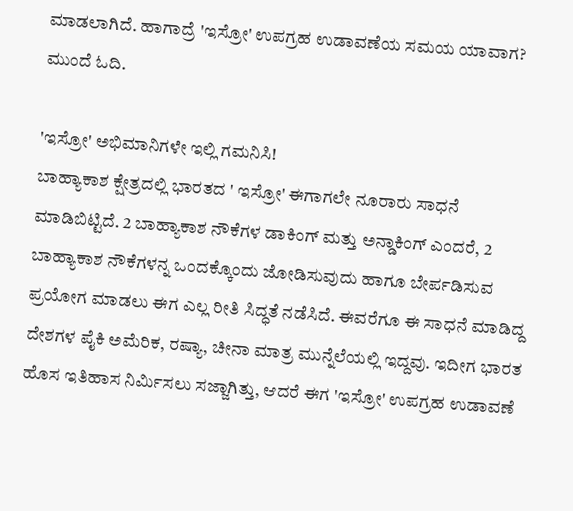ಮಾಡಲಾಗಿದೆ. ಹಾಗಾದ್ರೆ 'ಇಸ್ರೋ' ಉಪಗ್ರಹ ಉಡಾವಣೆಯ ಸಮಯ ಯಾವಾಗ? ಮುಂದೆ ಓದಿ.

'ಇಸ್ರೋ' ಅಭಿಮಾನಿಗಳೇ ಇಲ್ಲಿ ಗಮನಿಸಿ!
ಬಾಹ್ಯಾಕಾಶ ಕ್ಷೇತ್ರದಲ್ಲಿ ಭಾರತದ ' ಇಸ್ರೋ' ಈಗಾಗಲೇ ನೂರಾರು ಸಾಧನೆ ಮಾಡಿಬಿಟ್ಟಿದೆ. 2 ಬಾಹ್ಯಾಕಾಶ ನೌಕೆಗಳ ಡಾಕಿಂಗ್ ಮತ್ತು ಅನ್ಡಾಕಿಂಗ್ ಎಂದರೆ, 2 ಬಾಹ್ಯಾಕಾಶ ನೌಕೆಗಳನ್ನ ಒಂದಕ್ಕೊಂದು ಜೋಡಿಸುವುದು ಹಾಗೂ ಬೇರ್ಪಡಿಸುವ ಪ್ರಯೋಗ ಮಾಡಲು ಈಗ ಎಲ್ಲ ರೀತಿ ಸಿದ್ಧತೆ ನಡೆಸಿದೆ. ಈವರೆಗೂ ಈ ಸಾಧನೆ ಮಾಡಿದ್ದ ದೇಶಗಳ ಪೈಕಿ ಅಮೆರಿಕ, ರಷ್ಯಾ, ಚೀನಾ ಮಾತ್ರ ಮುನ್ನೆಲೆಯಲ್ಲಿ ಇದ್ದವು. ಇದೀಗ ಭಾರತ ಹೊಸ ಇತಿಹಾಸ ನಿರ್ಮಿಸಲು ಸಜ್ಜಾಗಿತ್ತು, ಆದರೆ ಈಗ 'ಇಸ್ರೋ' ಉಪಗ್ರಹ ಉಡಾವಣೆ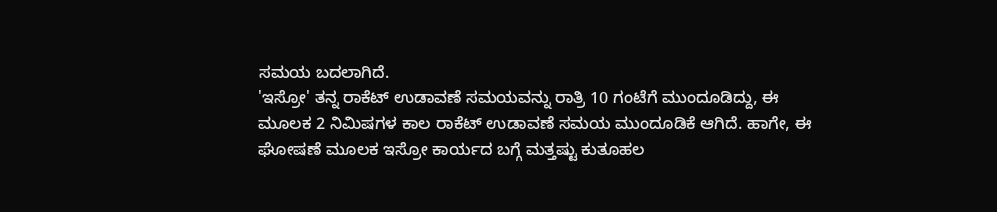ಸಮಯ ಬದಲಾಗಿದೆ.
'ಇಸ್ರೋ' ತನ್ನ ರಾಕೆಟ್ ಉಡಾವಣೆ ಸಮಯವನ್ನು ರಾತ್ರಿ 10 ಗಂಟೆಗೆ ಮುಂದೂಡಿದ್ದು, ಈ ಮೂಲಕ 2 ನಿಮಿಷಗಳ ಕಾಲ ರಾಕೆಟ್ ಉಡಾವಣೆ ಸಮಯ ಮುಂದೂಡಿಕೆ ಆಗಿದೆ. ಹಾಗೇ, ಈ ಘೋಷಣೆ ಮೂಲಕ ಇಸ್ರೋ ಕಾರ್ಯದ ಬಗ್ಗೆ ಮತ್ತಷ್ಟು ಕುತೂಹಲ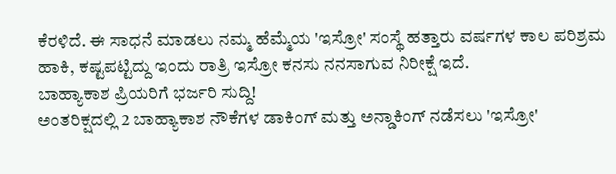ಕೆರಳಿದೆ. ಈ ಸಾಧನೆ ಮಾಡಲು ನಮ್ಮ ಹೆಮ್ಮೆಯ 'ಇಸ್ರೋ' ಸಂಸ್ಥೆ ಹತ್ತಾರು ವರ್ಷಗಳ ಕಾಲ ಪರಿಶ್ರಮ ಹಾಕಿ, ಕಷ್ಟಪಟ್ಟಿದ್ದು ಇಂದು ರಾತ್ರಿ ಇಸ್ರೋ ಕನಸು ನನಸಾಗುವ ನಿರೀಕ್ಷೆ ಇದೆ.
ಬಾಹ್ಯಾಕಾಶ ಪ್ರಿಯರಿಗೆ ಭರ್ಜರಿ ಸುದ್ದಿ!
ಅಂತರಿಕ್ಷದಲ್ಲಿ 2 ಬಾಹ್ಯಾಕಾಶ ನೌಕೆಗಳ ಡಾಕಿಂಗ್ ಮತ್ತು ಅನ್ಡಾಕಿಂಗ್ ನಡೆಸಲು 'ಇಸ್ರೋ'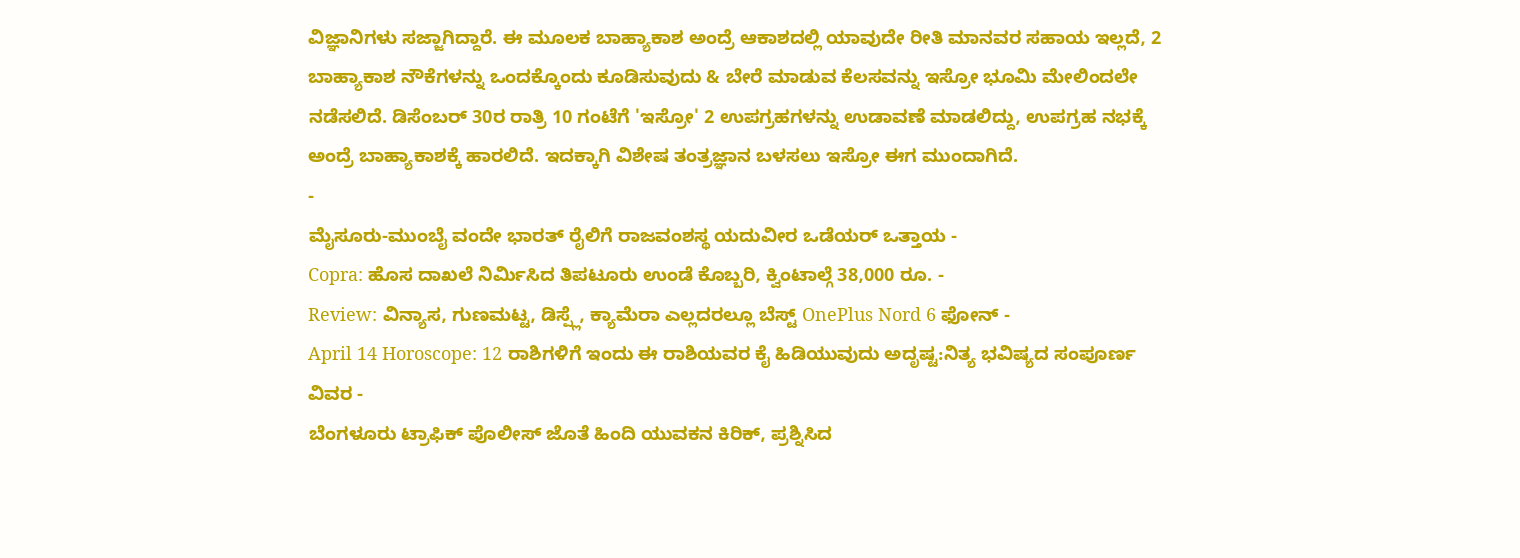ವಿಜ್ಞಾನಿಗಳು ಸಜ್ಜಾಗಿದ್ದಾರೆ. ಈ ಮೂಲಕ ಬಾಹ್ಯಾಕಾಶ ಅಂದ್ರೆ ಆಕಾಶದಲ್ಲಿ ಯಾವುದೇ ರೀತಿ ಮಾನವರ ಸಹಾಯ ಇಲ್ಲದೆ, 2 ಬಾಹ್ಯಾಕಾಶ ನೌಕೆಗಳನ್ನು ಒಂದಕ್ಕೊಂದು ಕೂಡಿಸುವುದು & ಬೇರೆ ಮಾಡುವ ಕೆಲಸವನ್ನು ಇಸ್ರೋ ಭೂಮಿ ಮೇಲಿಂದಲೇ ನಡೆಸಲಿದೆ. ಡಿಸೆಂಬರ್ 30ರ ರಾತ್ರಿ 10 ಗಂಟೆಗೆ 'ಇಸ್ರೋ' 2 ಉಪಗ್ರಹಗಳನ್ನು ಉಡಾವಣೆ ಮಾಡಲಿದ್ದು, ಉಪಗ್ರಹ ನಭಕ್ಕೆ ಅಂದ್ರೆ ಬಾಹ್ಯಾಕಾಶಕ್ಕೆ ಹಾರಲಿದೆ. ಇದಕ್ಕಾಗಿ ವಿಶೇಷ ತಂತ್ರಜ್ಞಾನ ಬಳಸಲು ಇಸ್ರೋ ಈಗ ಮುಂದಾಗಿದೆ.
-
ಮೈಸೂರು-ಮುಂಬೈ ವಂದೇ ಭಾರತ್ ರೈಲಿಗೆ ರಾಜವಂಶಸ್ಥ ಯದುವೀರ ಒಡೆಯರ್ ಒತ್ತಾಯ -
Copra: ಹೊಸ ದಾಖಲೆ ನಿರ್ಮಿಸಿದ ತಿಪಟೂರು ಉಂಡೆ ಕೊಬ್ಬರಿ, ಕ್ವಿಂಟಾಲ್ಗೆ 38,000 ರೂ. -
Review: ವಿನ್ಯಾಸ, ಗುಣಮಟ್ಟ, ಡಿಸ್ಪ್ಲೆ, ಕ್ಯಾಮೆರಾ ಎಲ್ಲದರಲ್ಲೂ ಬೆಸ್ಟ್ OnePlus Nord 6 ಫೋನ್ -
April 14 Horoscope: 12 ರಾಶಿಗಳಿಗೆ ಇಂದು ಈ ರಾಶಿಯವರ ಕೈ ಹಿಡಿಯುವುದು ಅದೃಷ್ಟ:ನಿತ್ಯ ಭವಿಷ್ಯದ ಸಂಪೂರ್ಣ ವಿವರ -
ಬೆಂಗಳೂರು ಟ್ರಾಫಿಕ್ ಪೊಲೀಸ್ ಜೊತೆ ಹಿಂದಿ ಯುವಕನ ಕಿರಿಕ್, ಪ್ರಶ್ನಿಸಿದ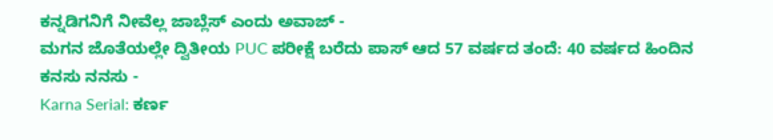ಕನ್ನಡಿಗನಿಗೆ ನೀವೆಲ್ಲ ಜಾಬ್ಲೆಸ್ ಎಂದು ಅವಾಜ್ -
ಮಗನ ಜೊತೆಯಲ್ಲೇ ದ್ವಿತೀಯ PUC ಪರೀಕ್ಷೆ ಬರೆದು ಪಾಸ್ ಆದ 57 ವರ್ಷದ ತಂದೆ: 40 ವರ್ಷದ ಹಿಂದಿನ ಕನಸು ನನಸು -
Karna Serial: ಕರ್ಣ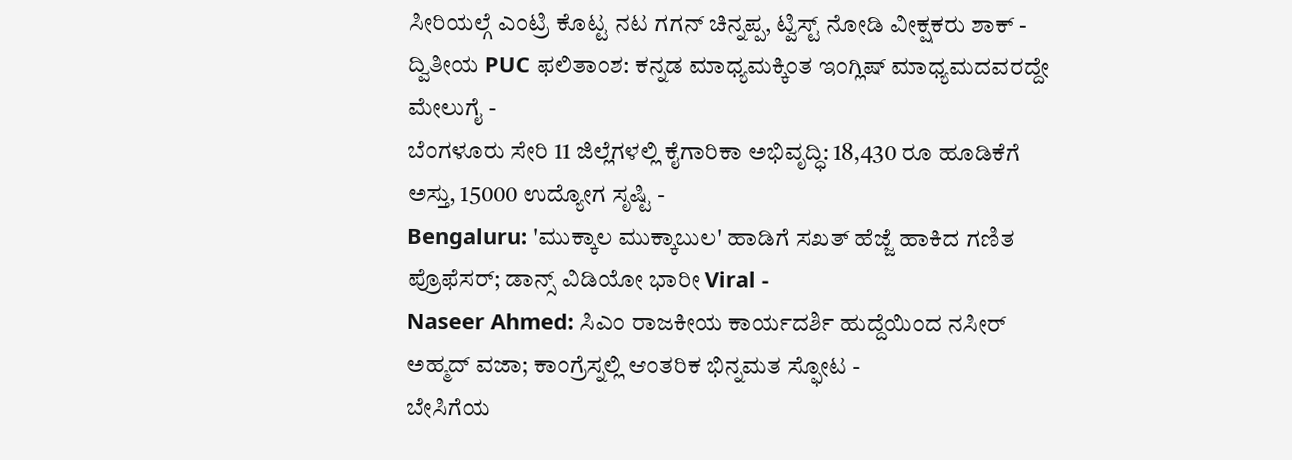ಸೀರಿಯಲ್ಗೆ ಎಂಟ್ರಿ ಕೊಟ್ಟ ನಟ ಗಗನ್ ಚಿನ್ನಪ್ಪ, ಟ್ವಿಸ್ಟ್ ನೋಡಿ ವೀಕ್ಷಕರು ಶಾಕ್ -
ದ್ವಿತೀಯ PUC ಫಲಿತಾಂಶ: ಕನ್ನಡ ಮಾಧ್ಯಮಕ್ಕಿಂತ ಇಂಗ್ಲಿಷ್ ಮಾಧ್ಯಮದವರದ್ದೇ ಮೇಲುಗೈ -
ಬೆಂಗಳೂರು ಸೇರಿ 11 ಜಿಲ್ಲೆಗಳಲ್ಲಿ ಕೈಗಾರಿಕಾ ಅಭಿವೃದ್ಧಿ: 18,430 ರೂ ಹೂಡಿಕೆಗೆ ಅಸ್ತು, 15000 ಉದ್ಯೋಗ ಸೃಷ್ಟಿ -
Bengaluru: 'ಮುಕ್ಕಾಲ ಮುಕ್ಕಾಬುಲ' ಹಾಡಿಗೆ ಸಖತ್ ಹೆಜ್ಜೆ ಹಾಕಿದ ಗಣಿತ ಪ್ರೊಫೆಸರ್; ಡಾನ್ಸ್ ವಿಡಿಯೋ ಭಾರೀ Viral -
Naseer Ahmed: ಸಿಎಂ ರಾಜಕೀಯ ಕಾರ್ಯದರ್ಶಿ ಹುದ್ದೆಯಿಂದ ನಸೀರ್ ಅಹ್ಮದ್ ವಜಾ; ಕಾಂಗ್ರೆಸ್ನಲ್ಲಿ ಆಂತರಿಕ ಭಿನ್ನಮತ ಸ್ಫೋಟ -
ಬೇಸಿಗೆಯ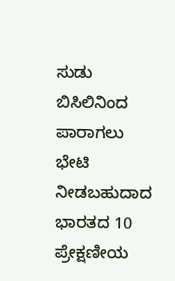ಸುಡು ಬಿಸಿಲಿನಿಂದ ಪಾರಾಗಲು ಭೇಟಿ ನೀಡಬಹುದಾದ ಭಾರತದ 10 ಪ್ರೇಕ್ಷಣೀಯ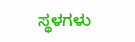ಸ್ಥಳಗಳು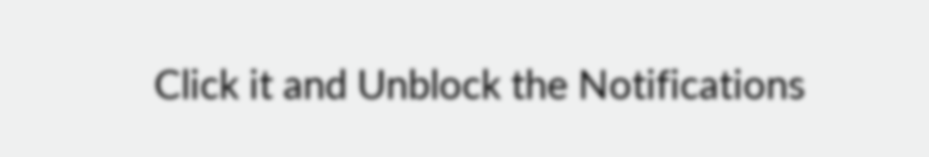Click it and Unblock the Notifications